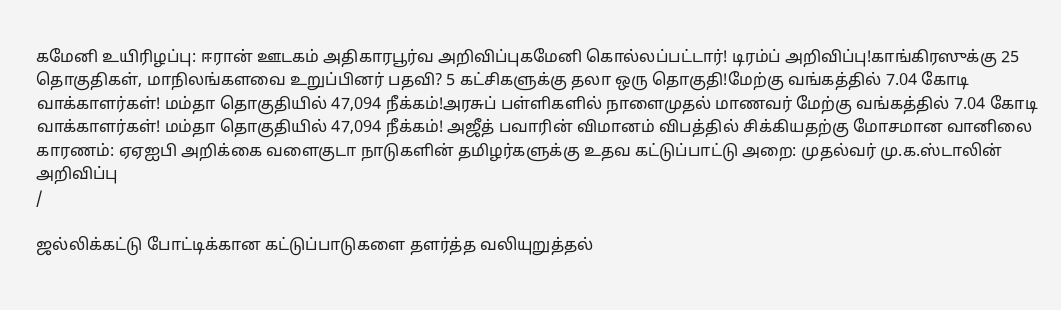கமேனி உயிரிழப்பு: ஈரான் ஊடகம் அதிகாரபூர்வ அறிவிப்புகமேனி கொல்லப்பட்டார்! டிரம்ப் அறிவிப்பு!காங்கிரஸுக்கு 25 தொகுதிகள், மாநிலங்களவை உறுப்பினர் பதவி? 5 கட்சிகளுக்கு தலா ஒரு தொகுதி!மேற்கு வங்கத்தில் 7.04 கோடி வாக்காளர்கள்! மம்தா தொகுதியில் 47,094 நீக்கம்!அரசுப் பள்ளிகளில் நாளைமுதல் மாணவர் மேற்கு வங்கத்தில் 7.04 கோடி வாக்காளர்கள்! மம்தா தொகுதியில் 47,094 நீக்கம்! அஜீத் பவாரின் விமானம் விபத்தில் சிக்கியதற்கு மோசமான வானிலை காரணம்: ஏஏஐபி அறிக்கை வளைகுடா நாடுகளின் தமிழர்களுக்கு உதவ கட்டுப்பாட்டு அறை: முதல்வர் மு.க.ஸ்டாலின் அறிவிப்பு
/

ஜல்லிக்கட்டு போட்டிக்கான கட்டுப்பாடுகளை தளர்த்த வலியுறுத்தல்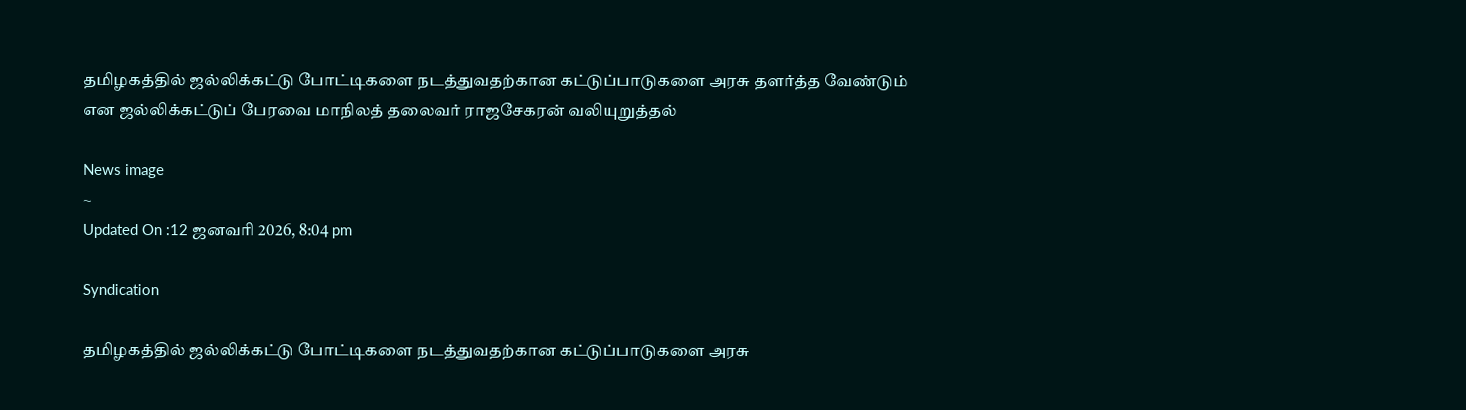தமிழகத்தில் ஜல்லிக்கட்டு போட்டிகளை நடத்துவதற்கான கட்டுப்பாடுகளை அரசு தளர்த்த வேண்டும் என ஜல்லிக்கட்டுப் பேரவை மாநிலத் தலைவர் ராஜசேகரன் வலியுறுத்தல்

News image
~
Updated On :12 ஜனவரி 2026, 8:04 pm

Syndication

தமிழகத்தில் ஜல்லிக்கட்டு போட்டிகளை நடத்துவதற்கான கட்டுப்பாடுகளை அரசு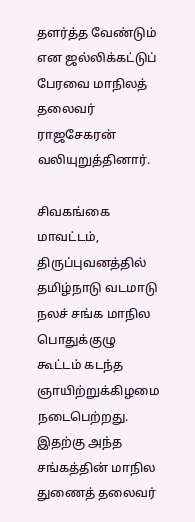தளர்த்த வேண்டும் என ஜல்லிக்கட்டுப் பேரவை மாநிலத் தலைவர் ராஜசேகரன் வலியுறுத்தினார்.

சிவகங்கை மாவட்டம், திருப்புவனத்தில் தமிழ்நாடு வடமாடு நலச் சங்க மாநில பொதுக்குழு கூட்டம் கடந்த ஞாயிற்றுக்கிழமை நடைபெற்றது. இதற்கு அந்த சங்கத்தின் மாநில துணைத் தலைவர்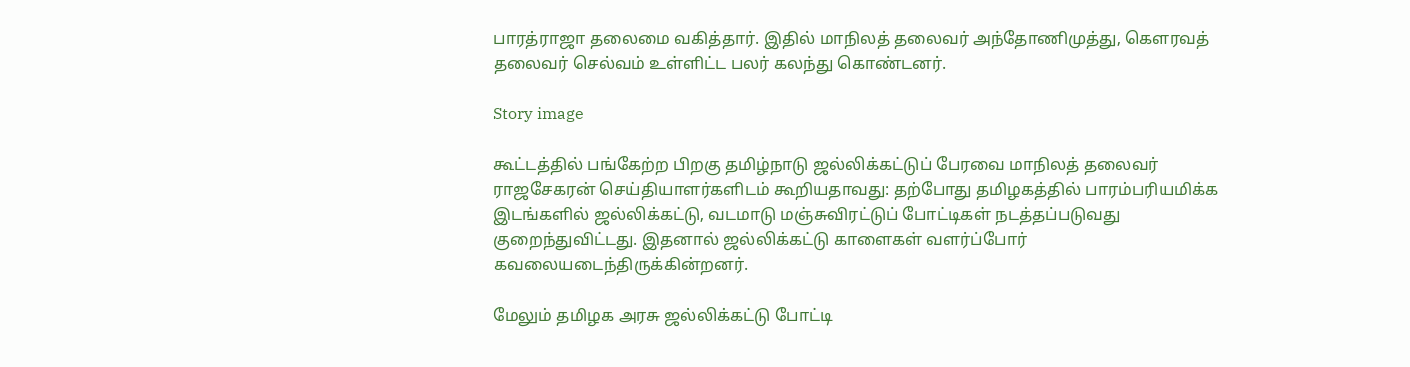பாரத்ராஜா தலைமை வகித்தார். இதில் மாநிலத் தலைவர் அந்தோணிமுத்து, கெளரவத் தலைவர் செல்வம் உள்ளிட்ட பலர் கலந்து கொண்டனர்.

Story image

கூட்டத்தில் பங்கேற்ற பிறகு தமிழ்நாடு ஜல்லிக்கட்டுப் பேரவை மாநிலத் தலைவர் ராஜசேகரன் செய்தியாளர்களிடம் கூறியதாவது: தற்போது தமிழகத்தில் பாரம்பரியமிக்க இடங்களில் ஜல்லிக்கட்டு, வடமாடு மஞ்சுவிரட்டுப் போட்டிகள் நடத்தப்படுவது குறைந்துவிட்டது. இதனால் ஜல்லிக்கட்டு காளைகள் வளர்ப்போர் கவலையடைந்திருக்கின்றனர்.

மேலும் தமிழக அரசு ஜல்லிக்கட்டு போட்டி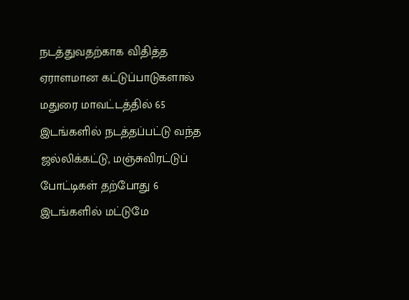நடத்துவதற்காக விதித்த ஏராளமான கட்டுப்பாடுகளால் மதுரை மாவட்டத்தில் 65 இடங்களில் நடத்தப்பட்டு வந்த ஜல்லிக்கட்டு, மஞ்சுவிரட்டுப் போட்டிகள் தற்போது 6 இடங்களில் மட்டுமே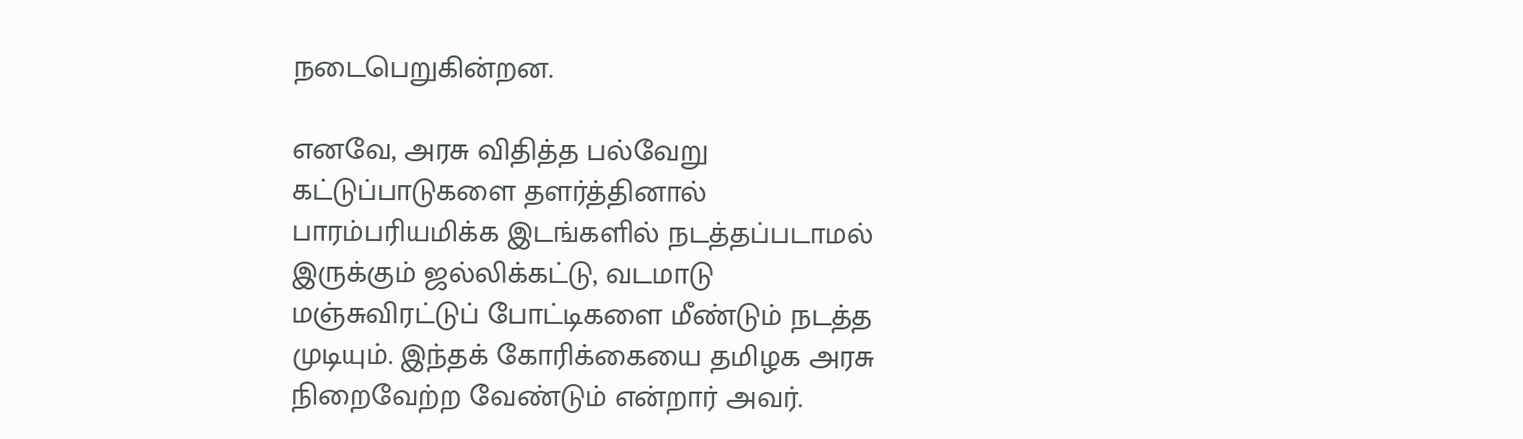நடைபெறுகின்றன.

எனவே, அரசு விதித்த பல்வேறு கட்டுப்பாடுகளை தளர்த்தினால் பாரம்பரியமிக்க இடங்களில் நடத்தப்படாமல் இருக்கும் ஜல்லிக்கட்டு, வடமாடு மஞ்சுவிரட்டுப் போட்டிகளை மீண்டும் நடத்த முடியும். இந்தக் கோரிக்கையை தமிழக அரசு நிறைவேற்ற வேண்டும் என்றார் அவர்.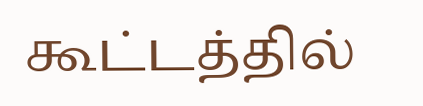கூட்டத்தில்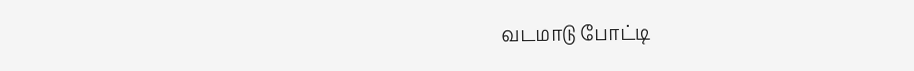வடமாடு போட்டி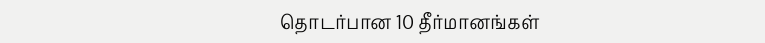தொடர்பான 10 தீர்மானங்கள்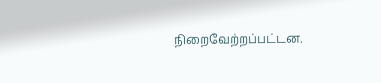நிறைவேற்றப்பட்டன.